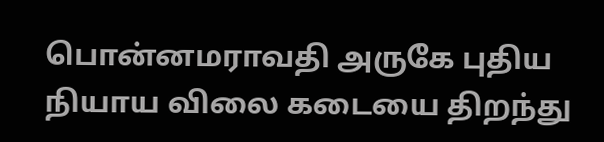பொன்னமராவதி அருகே புதிய நியாய விலை கடையை திறந்து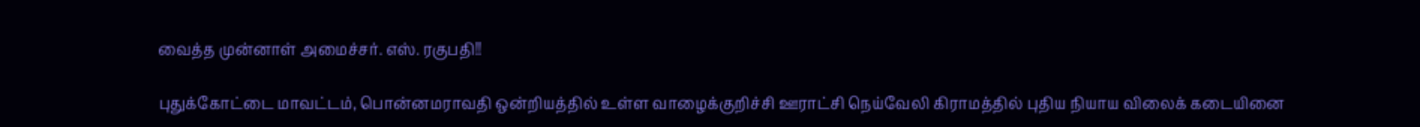வைத்த முன்னாள் அமைச்சர். எஸ். ரகுபதி!!

புதுக்கோட்டை மாவட்டம், பொன்னமராவதி ஒன்றியத்தில் உள்ள வாழைக்குறிச்சி ஊராட்சி நெய்வேலி கிராமத்தில் புதிய நியாய விலைக் கடையினை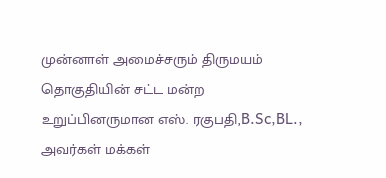முன்னாள் அமைச்சரும் திருமயம் தொகுதியின் சட்ட மன்ற உறுப்பினருமான எஸ். ரகுபதி,B.Sc,BL., அவர்கள் மக்கள்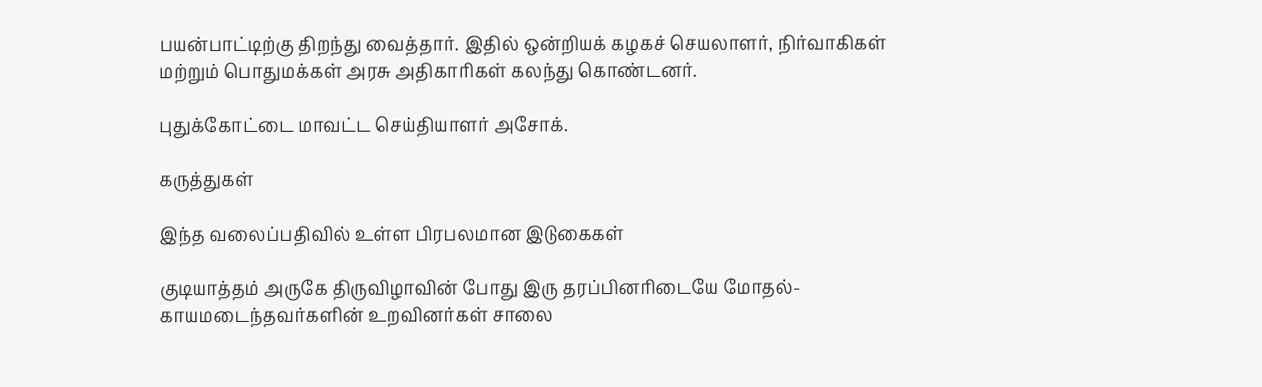பயன்பாட்டிற்கு திறந்து வைத்தார். இதில் ஒன்றியக் கழகச் செயலாளர், நிர்வாகிகள் மற்றும் பொதுமக்கள் அரசு அதிகாரிகள் கலந்து கொண்டனர்.

புதுக்கோட்டை மாவட்ட செய்தியாளர் அசோக்.

கருத்துகள்

இந்த வலைப்பதிவில் உள்ள பிரபலமான இடுகைகள்

குடியாத்தம் அருகே திருவிழாவின் போது இரு தரப்பினரிடையே மோதல்- காயமடைந்தவர்களின் உறவினர்கள் சாலை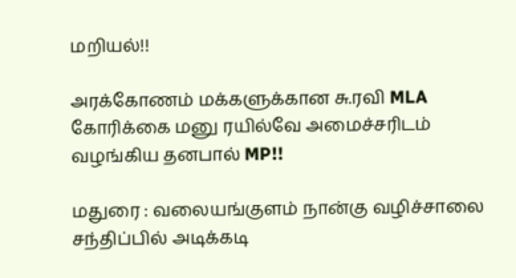மறியல்!!

அரக்கோணம் மக்களுக்கான சு.ரவி MLA கோரிக்கை மனு ரயில்வே அமைச்சரிடம் வழங்கிய தனபால் MP!!

மதுரை : வலையங்குளம் நான்கு வழிச்சாலை சந்திப்பில் அடிக்கடி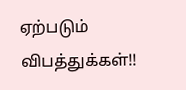ஏற்படும் விபத்துக்கள்!!